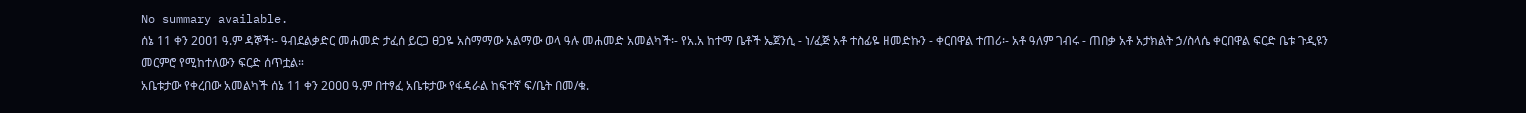No summary available.
ሰኔ 11 ቀን 2ዐዐ1 ዓ.ም ዳኞች፡- ዓብደልቃድር መሐመድ ታፈሰ ይርጋ ፀጋዬ አስማማው አልማው ወላ ዓሉ መሐመድ አመልካች፡- የአ.አ ከተማ ቤቶች ኤጀንሲ - ነ/ፈጅ አቶ ተስፊዬ ዘመድኩን - ቀርበዋል ተጠሪ፡- አቶ ዓለም ገብሩ - ጠበቃ አቶ አታክልት ኃ/ስላሴ ቀርበዋል ፍርድ ቤቱ ጉዲዩን መርምሮ የሚከተለውን ፍርድ ሰጥቷል።
አቤቱታው የቀረበው አመልካች ሰኔ 11 ቀን 2ዐዐዐ ዓ.ም በተፃፈ አቤቱታው የፋዳራል ከፍተኛ ፍ/ቤት በመ/ቁ.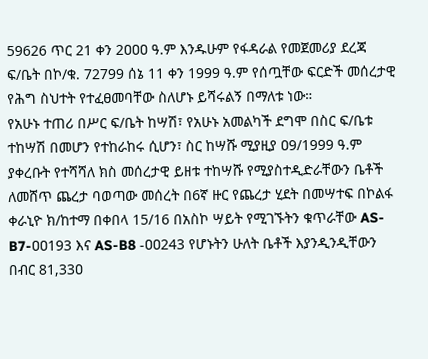59626 ጥር 21 ቀን 2ዐዐዐ ዓ.ም እንዱሁም የፋዳራል የመጀመሪያ ደረጃ ፍ/ቤት በኮ/ቁ. 72799 ሰኔ 11 ቀን 1999 ዓ.ም የሰጧቸው ፍርድች መሰረታዊ የሕግ ስህተት የተፈፀመባቸው ስለሆኑ ይሻሩልኝ በማለቱ ነው።
የአሁኑ ተጠሪ በሥር ፍ/ቤት ከሣሽ፣ የአሁኑ አመልካች ደግሞ በስር ፍ/ቤቱ ተከሣሽ በመሆን የተከራከሩ ሲሆን፣ ስር ከሣሹ ሚያዚያ ዐ9/1999 ዓ.ም ያቀረቡት የተሻሻለ ክስ መሰረታዊ ይዘቱ ተከሣሹ የሚያስተዲድራቸውን ቤቶች ለመሸጥ ጨረታ ባወጣው መሰረት በ6ኛ ዙር የጨረታ ሂደት በመሣተፍ በኮልፋ ቀራኒዮ ክ/ከተማ በቀበላ 15/16 በአስኮ ሣይት የሚገኙትን ቁጥራቸው AS-B7-ዐዐ193 እና AS-B8 -ዐዐ243 የሆኑትን ሁለት ቤቶች እያንዲንዲቸውን በብር 81,33ዐ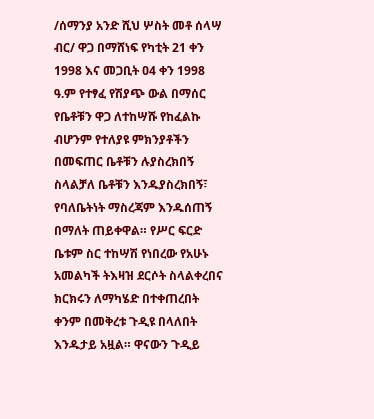/ሰማንያ አንድ ሺህ ሦስት መቶ ሰላሣ ብር/ ዋጋ በማሸነፍ የካቲት 21 ቀን 1998 እና መጋቢት ዐ4 ቀን 1998 ዓ.ም የተፃፈ የሽያጭ ውል በማሰር የቤቶቹን ዋጋ ለተከሣሹ የከፈልኩ ብሆንም የተለያዩ ምክንያቶችን በመፍጠር ቤቶቹን ሉያስረክበኝ ስላልቻለ ቤቶቹን እንዱያስረክበኝ፣ የባለቤትነት ማስረጃም እንዱሰጠኝ በማለት ጠይቀዋል። የሥር ፍርድ ቤቱም ስር ተከሣሽ የነበረው የአሁኑ አመልካች ትእዛዝ ደርሶት ስላልቀረበና ክርክሩን ለማካሄድ በተቀጠረበት ቀንም በመቅረቱ ጉዲዩ በላለበት እንዱታይ አዟል። ዋናውን ጉዲይ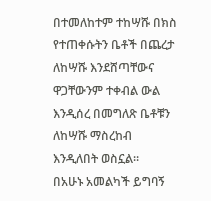በተመለከተም ተከሣሹ በክስ የተጠቀሱትን ቤቶች በጨረታ ለከሣሹ እንደሸጣቸውና ዋጋቸውንም ተቀብል ውል እንዲሰረ በመግለጽ ቤቶቹን ለከሣሹ ማስረከብ እንዲለበት ወስኗል።
በአሁኑ አመልካች ይግባኝ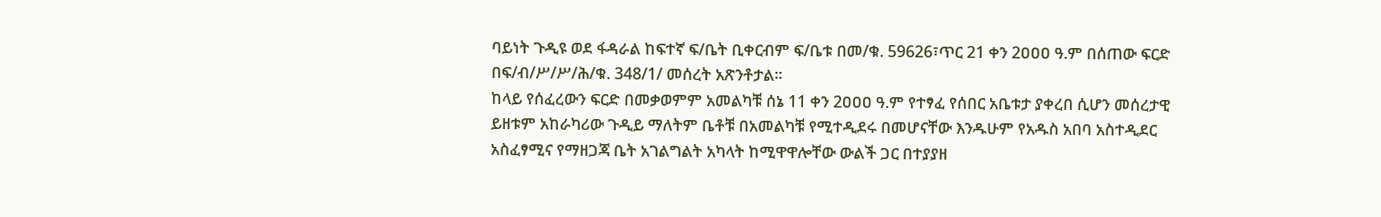ባይነት ጉዲዩ ወደ ፋዳራል ከፍተኛ ፍ/ቤት ቢቀርብም ፍ/ቤቱ በመ/ቁ. 59626፣ጥር 21 ቀን 2ዐዐዐ ዓ.ም በሰጠው ፍርድ በፍ/ብ/ሥ/ሥ/ሕ/ቁ. 348/1/ መሰረት አጽንቶታል።
ከላይ የሰፈረውን ፍርድ በመቃወምም አመልካቹ ሰኔ 11 ቀን 2ዐዐዐ ዓ.ም የተፃፈ የሰበር አቤቱታ ያቀረበ ሲሆን መሰረታዊ ይዘቱም አከራካሪው ጉዲይ ማለትም ቤቶቹ በአመልካቹ የሚተዲደሩ በመሆናቸው እንዱሁም የአዱስ አበባ አስተዲደር አስፈፃሚና የማዘጋጃ ቤት አገልግልት አካላት ከሚዋዋሎቸው ውልች ጋር በተያያዘ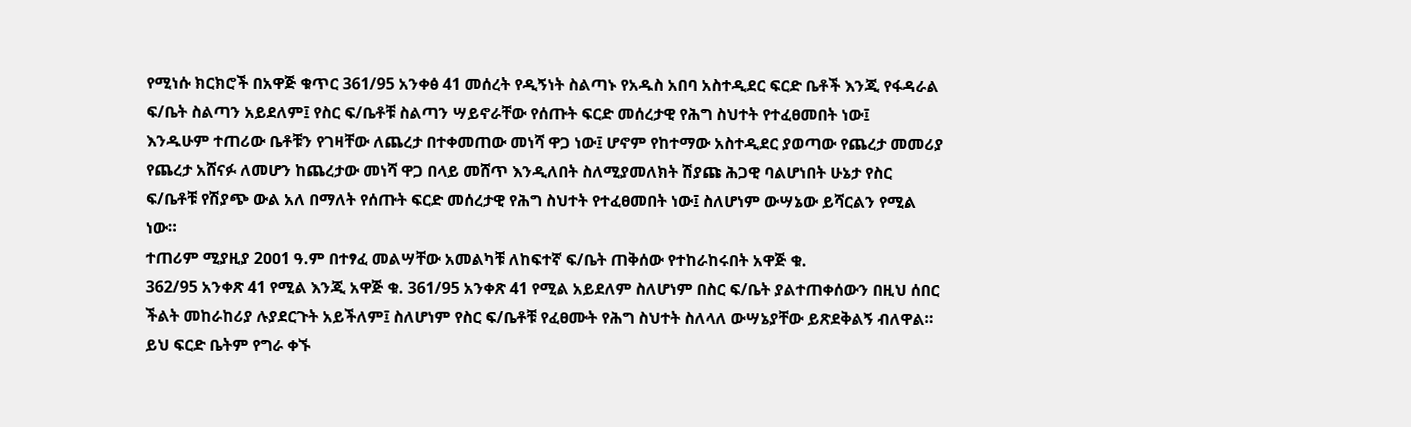የሚነሱ ክርክሮች በአዋጅ ቁጥር 361/95 አንቀፅ 41 መሰረት የዲኝነት ስልጣኑ የአዱስ አበባ አስተዲደር ፍርድ ቤቶች እንጂ የፋዳራል ፍ/ቤት ስልጣን አይደለም፤ የስር ፍ/ቤቶቹ ስልጣን ሣይኖራቸው የሰጡት ፍርድ መሰረታዊ የሕግ ስህተት የተፈፀመበት ነው፤
እንዱሁም ተጠሪው ቤቶቹን የገዛቸው ለጨረታ በተቀመጠው መነሻ ዋጋ ነው፤ ሆኖም የከተማው አስተዲደር ያወጣው የጨረታ መመሪያ የጨረታ አሸናፉ ለመሆን ከጨረታው መነሻ ዋጋ በላይ መሸጥ እንዲለበት ስለሚያመለክት ሽያጩ ሕጋዊ ባልሆነበት ሁኔታ የስር ፍ/ቤቶቹ የሽያጭ ውል አለ በማለት የሰጡት ፍርድ መሰረታዊ የሕግ ስህተት የተፈፀመበት ነው፤ ስለሆነም ውሣኔው ይሻርልን የሚል ነው።
ተጠሪም ሚያዚያ 2ዐዐ1 ዓ.ም በተፃፈ መልሣቸው አመልካቹ ለከፍተኛ ፍ/ቤት ጠቅሰው የተከራከሩበት አዋጅ ቁ.
362/95 አንቀጽ 41 የሚል እንጂ አዋጅ ቁ. 361/95 አንቀጽ 41 የሚል አይደለም ስለሆነም በስር ፍ/ቤት ያልተጠቀሰውን በዚህ ሰበር ችልት መከራከሪያ ሉያደርጉት አይችለም፤ ስለሆነም የስር ፍ/ቤቶቹ የፈፀሙት የሕግ ስህተት ስለላለ ውሣኔያቸው ይጽደቅልኝ ብለዋል።
ይህ ፍርድ ቤትም የግራ ቀኙ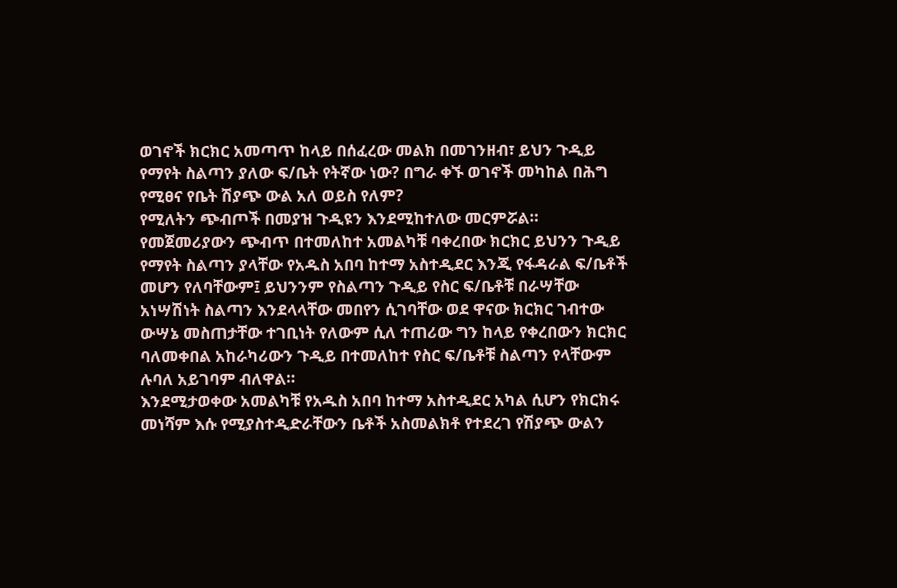ወገኖች ክርክር አመጣጥ ከላይ በሰፈረው መልክ በመገንዘብ፣ ይህን ጉዲይ የማየት ስልጣን ያለው ፍ/ቤት የትኛው ነው? በግራ ቀኙ ወገኖች መካከል በሕግ የሚፀና የቤት ሽያጭ ውል አለ ወይስ የለም?
የሚለትን ጭብጦች በመያዝ ጉዲዩን እንደሚከተለው መርምሯል።
የመጀመሪያውን ጭብጥ በተመለከተ አመልካቹ ባቀረበው ክርክር ይህንን ጉዲይ የማየት ስልጣን ያላቸው የአዱስ አበባ ከተማ አስተዲደር እንጂ የፋዳራል ፍ/ቤቶች መሆን የለባቸውም፤ ይህንንም የስልጣን ጉዲይ የስር ፍ/ቤቶቹ በራሣቸው አነሣሽነት ስልጣን እንደላላቸው መበየን ሲገባቸው ወደ ዋናው ክርክር ገብተው ውሣኔ መስጠታቸው ተገቢነት የለውም ሲለ ተጠሪው ግን ከላይ የቀረበውን ክርክር ባለመቀበል አከራካሪውን ጉዲይ በተመለከተ የስር ፍ/ቤቶቹ ስልጣን የላቸውም ሉባለ አይገባም ብለዋል።
እንደሚታወቀው አመልካቹ የአዱስ አበባ ከተማ አስተዲደር አካል ሲሆን የክርክሩ መነሻም እሱ የሚያስተዲድራቸውን ቤቶች አስመልክቶ የተደረገ የሽያጭ ውልን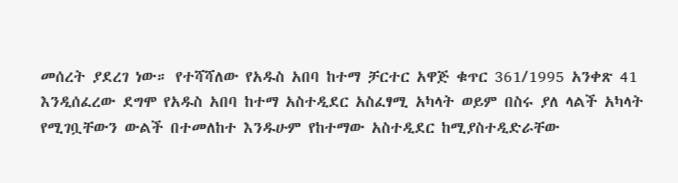መሰረት ያደረገ ነው። የተሻሻለው የአዱስ አበባ ከተማ ቻርተር አዋጅ ቁጥር 361/1995 አንቀጽ 41 እንዲሰፈረው ደግሞ የአዱስ አበባ ከተማ አስተዲደር አስፈፃሚ አካላት ወይም በስሩ ያለ ላልች አካላት የሚገቧቸውን ውልች በተመለከተ እንዱሁም የከተማው አስተዲደር ከሚያስተዲድራቸው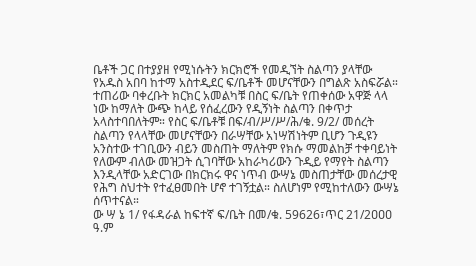ቤቶች ጋር በተያያዘ የሚነሱትን ክርክሮች የመዲኘት ስልጣን ያላቸው የአዱስ አበባ ከተማ አስተዲደር ፍ/ቤቶች መሆናቸውን በግልጽ አስፍሯል። ተጠሪው ባቀረቡት ክርክር አመልካቹ በስር ፍ/ቤት የጠቀሰው አዋጅ ላላ ነው ከማለት ውጭ ከላይ የሰፈረውን የዲኝነት ስልጣን በቀጥታ አላስተባበለትም። የስር ፍ/ቤቶቹ በፍ/ብ/ሥ/ሥ/ሕ/ቁ. 9/2/ መሰረት ስልጣን የላላቸው መሆናቸውን በራሣቸው አነሣሽነትም ቢሆን ጉዲዩን አንስተው ተገቢውን ብይን መስጠት ማለትም የክሱ ማመልከቻ ተቀባይነት የለውም ብለው መዝጋት ሲገባቸው አከራካሪውን ጉዲይ የማየት ስልጣን እንዲላቸው አድርገው በክርክሩ ዋና ነጥብ ውሣኔ መስጠታቸው መሰረታዊ የሕግ ስህተት የተፈፀመበት ሆኖ ተገኝቷል። ስለሆነም የሚከተለውን ውሣኔ ሰጥተናል።
ው ሣ ኔ 1/ የፋዳራል ከፍተኛ ፍ/ቤት በመ/ቁ. 59626፣ጥር 21/2ዐዐዐ ዓ.ም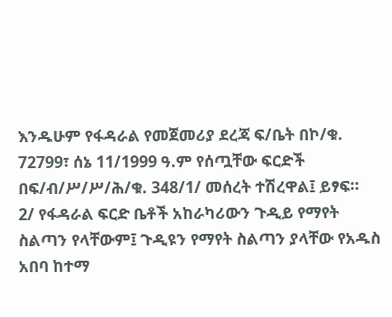እንዱሁም የፋዳራል የመጀመሪያ ደረጃ ፍ/ቤት በኮ/ቁ. 72799፣ ሰኔ 11/1999 ዓ.ም የሰጧቸው ፍርድች በፍ/ብ/ሥ/ሥ/ሕ/ቁ. 348/1/ መሰረት ተሽረዋል፤ ይፃፍ።
2/ የፋዳራል ፍርድ ቤቶች አከራካሪውን ጉዲይ የማየት ስልጣን የላቸውም፤ ጉዲዩን የማየት ስልጣን ያላቸው የአዱስ አበባ ከተማ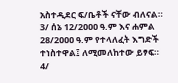አስተዲደር ፍ/ቤቶች ናቸው ብለናል።
3/ ሰኔ 12/2ዐዐዐ ዓ.ም እና ሐምል 28/2ዐዐዐ ዓ.ም የተላለፈት እግድች ተነስተዋል፤ ለሚመለከተው ይፃፍ።
4/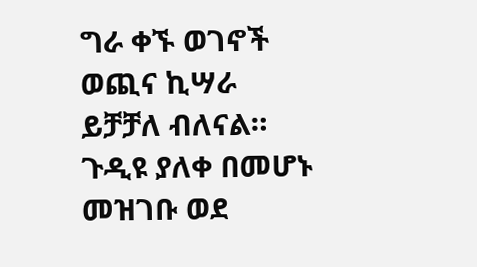ግራ ቀኙ ወገኖች ወጪና ኪሣራ ይቻቻለ ብለናል።
ጉዲዩ ያለቀ በመሆኑ መዝገቡ ወደ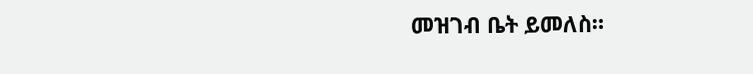መዝገብ ቤት ይመለስ።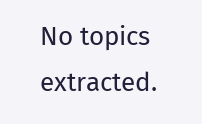No topics extracted.